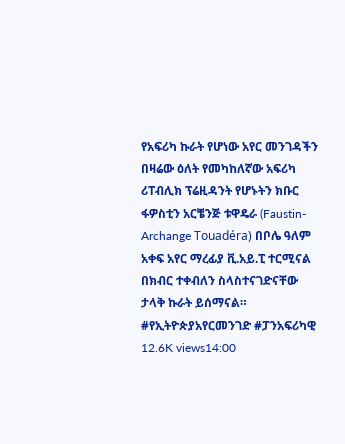የአፍሪካ ኩራት የሆነው አየር መንገዳችን በዛሬው ዕለት የመካከለኛው አፍሪካ ሪፐብሊክ ፕሬዚዳንት የሆኑትን ክቡር ፋዎስቲን አርቼንጅ ቱዋዴራ (Faustin-Archange Touadéra) በቦሌ ዓለም አቀፍ አየር ማረፊያ ቪ.አይ.ፒ ተርሚናል በክብር ተቀብለን ስላስተናገድናቸው ታላቅ ኩራት ይሰማናል። #የኢትዮጵያአየርመንገድ #ፓንአፍሪካዊ 12.6K views14:00